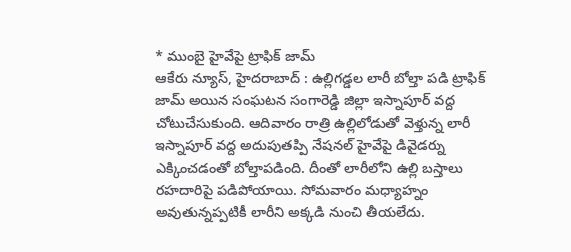* ముంబై హైవేపై ట్రాఫిక్ జామ్
ఆకేరు న్యూస్, హైదరాబాద్ : ఉల్లిగడ్డల లారీ బోల్తా పడి ట్రాఫిక్ జామ్ అయిన సంఘటన సంగారెడ్డి జిల్లా ఇస్నాపూర్ వద్ద చోటుచేసుకుంది. ఆదివారం రాత్రి ఉల్లిలోడుతో వెళ్తున్న లారీ ఇస్నాపూర్ వద్ద అదుపుతప్పి నేషనల్ హైవేపై డివైడర్ను ఎక్కించడంతో బోల్తాపడింది. దీంతో లారీలోని ఉల్లి బస్తాలు రహదారిపై పడిపోయాయి. సోమవారం మధ్యాహ్నం అవుతున్నప్పటికీ లారీని అక్కడి నుంచి తీయలేదు.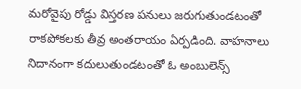మరోవైపు రోడ్డు విస్తరణ పనులు జరుగుతుండటంతో రాకపోకలకు తీవ్ర అంతరాయం ఏర్పడింది. వాహనాలు నిదానంగా కదులుతుండటంతో ఓ అంబులెన్స్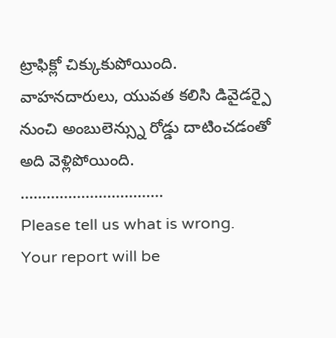ట్రాఫిక్లో చిక్కుకుపోయింది. వాహనదారులు, యువత కలిసి డివైడర్పై నుంచి అంబులెన్స్ను రోడ్డు దాటించడంతో అది వెళ్లిపోయింది.
……………………………
Please tell us what is wrong. Your report will be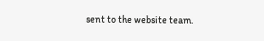sent to the website team.